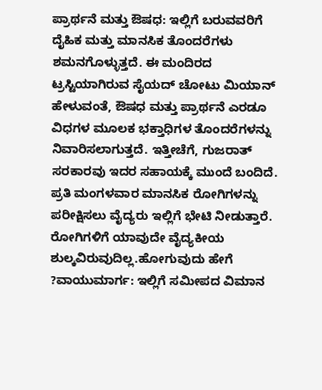ಪ್ರಾರ್ಥನೆ ಮತ್ತು ಔಷಧ: ಇಲ್ಲಿಗೆ ಬರುವವರಿಗೆ ದೈಹಿಕ ಮತ್ತು ಮಾನಸಿಕ ತೊಂದರೆಗಳು ಶಮನಗೊಳ್ಳುತ್ತದೆ. ಈ ಮಂದಿರದ ಟ್ರಸ್ಟಿಯಾಗಿರುವ ಸೈಯದ್ ಚೋಟು ಮಿಯಾನ್ ಹೇಳುವಂತೆ, ಔಷಧ ಮತ್ತು ಪ್ರಾರ್ಥನೆ ಎರಡೂ ವಿಧಗಳ ಮೂಲಕ ಭಕ್ತಾಧಿಗಳ ತೊಂದರೆಗಳನ್ನು ನಿವಾರಿಸಲಾಗುತ್ತದೆ. ಇತ್ತೀಚೆಗೆ, ಗುಜರಾತ್ ಸರಕಾರವು ಇದರ ಸಹಾಯಕ್ಕೆ ಮುಂದೆ ಬಂದಿದೆ. ಪ್ರತಿ ಮಂಗಳವಾರ ಮಾನಸಿಕ ರೋಗಿಗಳನ್ನು ಪರೀಕ್ಷಿಸಲು ವೈದ್ಯರು ಇಲ್ಲಿಗೆ ಭೇಟಿ ನೀಡುತ್ತಾರೆ. ರೋಗಿಗಳಿಗೆ ಯಾವುದೇ ವೈದ್ಯಕೀಯ ಶುಲ್ಕವಿರುವುದಿಲ್ಲ.ಹೋಗುವುದು ಹೇಗೆ ?ವಾಯುಮಾರ್ಗ: ಇಲ್ಲಿಗೆ ಸಮೀಪದ ವಿಮಾನ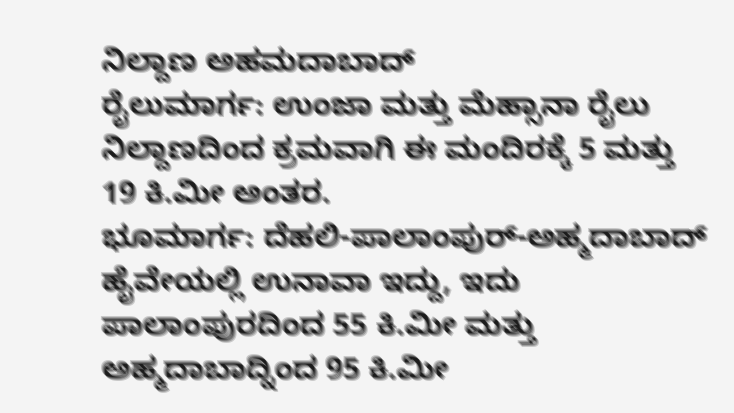ನಿಲ್ದಾಣ ಅಹಮದಾಬಾದ್
ರೈಲುಮಾರ್ಗ: ಉಂಜಾ ಮತ್ತು ಮೆಹ್ಸಾನಾ ರೈಲು ನಿಲ್ದಾಣದಿಂದ ಕ್ರಮವಾಗಿ ಈ ಮಂದಿರಕ್ಕೆ 5 ಮತ್ತು 19 ಕಿ.ಮೀ ಅಂತರ.
ಭೂಮಾರ್ಗ: ದೆಹಲಿ-ಪಾಲಾಂಪುರ್-ಅಹ್ಮದಾಬಾದ್ ಹೈವೇಯಲ್ಲಿ ಉನಾವಾ ಇದ್ದು, ಇದು ಪಾಲಾಂಪುರದಿಂದ 55 ಕಿ.ಮೀ ಮತ್ತು ಅಹ್ಮದಾಬಾದ್ನಿಂದ 95 ಕಿ.ಮೀ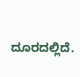ದೂರದಲ್ಲಿದೆ.